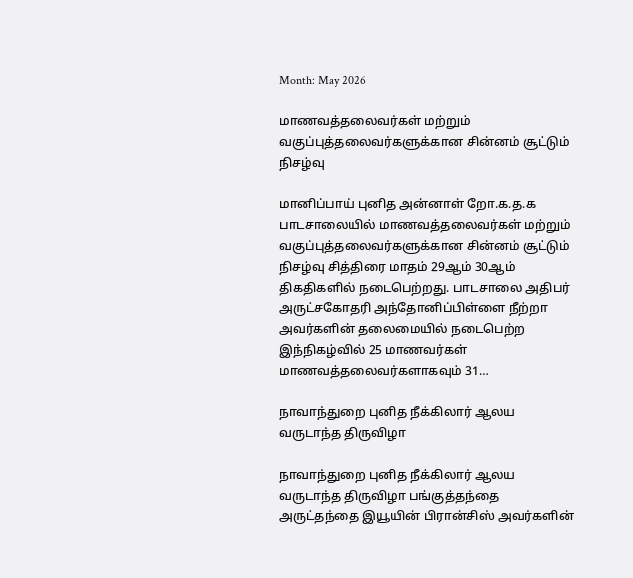Month: May 2026

மாணவத்தலைவர்கள் மற்றும் வகுப்புத்தலைவர்களுக்கான சின்னம் சூட்டும் நிசழ்வு

மானிப்பாய் புனித அன்னாள் றோ.க.த.க பாடசாலையில் மாணவத்தலைவர்கள் மற்றும் வகுப்புத்தலைவர்களுக்கான சின்னம் சூட்டும் நிசழ்வு சித்திரை மாதம் 29ஆம் 30ஆம் திகதிகளில் நடைபெற்றது. பாடசாலை அதிபர் அருட்சகோதரி அந்தோனிப்பிள்ளை நீற்றா அவர்களின் தலைமையில் நடைபெற்ற இந்நிகழ்வில் 25 மாணவர்கள் மாணவத்தலைவர்களாகவும் 31…

நாவாந்துறை புனித நீக்கிலார் ஆலய வருடாந்த திருவிழா

நாவாந்துறை புனித நீக்கிலார் ஆலய வருடாந்த திருவிழா பங்குத்தந்தை அருட்தந்தை இயூயின் பிரான்சிஸ் அவர்களின்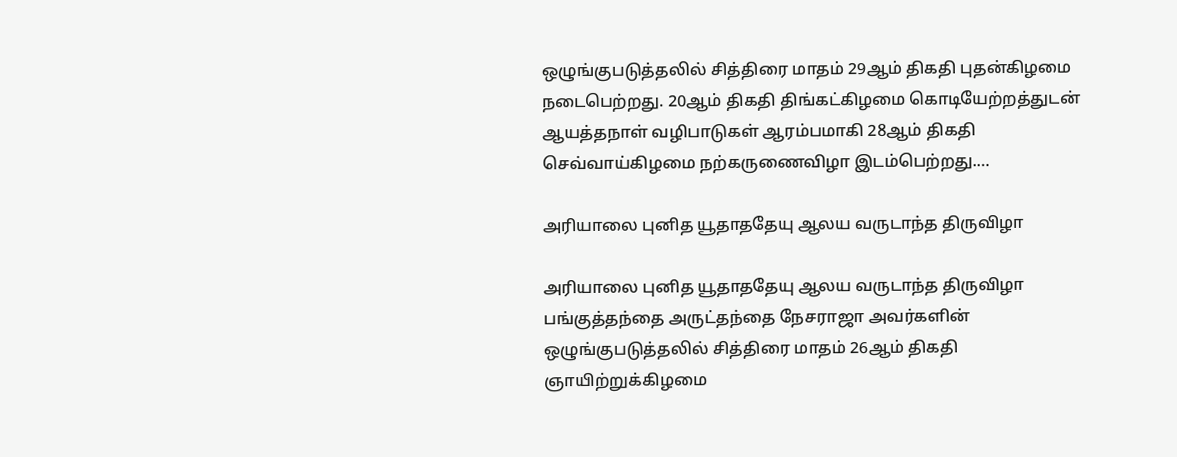ஒழுங்குபடுத்தலில் சித்திரை மாதம் 29ஆம் திகதி புதன்கிழமை நடைபெற்றது. 20ஆம் திகதி திங்கட்கிழமை கொடியேற்றத்துடன் ஆயத்தநாள் வழிபாடுகள் ஆரம்பமாகி 28ஆம் திகதி செவ்வாய்கிழமை நற்கருணைவிழா இடம்பெற்றது.…

அரியாலை புனித யூதாததேயு ஆலய வருடாந்த திருவிழா

அரியாலை புனித யூதாததேயு ஆலய வருடாந்த திருவிழா பங்குத்தந்தை அருட்தந்தை நேசராஜா அவர்களின் ஒழுங்குபடுத்தலில் சித்திரை மாதம் 26ஆம் திகதி ஞாயிற்றுக்கிழமை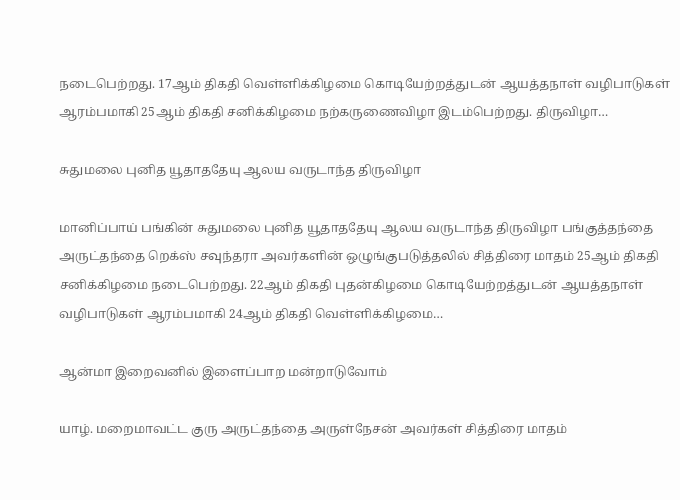நடைபெற்றது. 17ஆம் திகதி வெள்ளிக்கிழமை கொடியேற்றத்துடன் ஆயத்தநாள் வழிபாடுகள் ஆரம்பமாகி 25ஆம் திகதி சனிக்கிழமை நற்கருணைவிழா இடம்பெற்றது. திருவிழா…

சுதுமலை புனித யூதாததேயு ஆலய வருடாந்த திருவிழா

மானிப்பாய் பங்கின் சுதுமலை புனித யூதாததேயு ஆலய வருடாந்த திருவிழா பங்குத்தந்தை அருட்தந்தை றெக்ஸ் சவுந்தரா அவர்களின் ஒழுங்குபடுத்தலில் சித்திரை மாதம் 25ஆம் திகதி சனிக்கிழமை நடைபெற்றது. 22ஆம் திகதி புதன்கிழமை கொடியேற்றத்துடன் ஆயத்தநாள் வழிபாடுகள் ஆரம்பமாகி 24ஆம் திகதி வெள்ளிக்கிழமை…

ஆன்மா இறைவனில் இளைப்பாற மன்றாடுவோம்

யாழ். மறைமாவட்ட குரு அருட்தந்தை அருள்நேசன் அவர்கள் சித்திரை மாதம்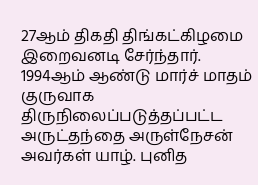27ஆம் திகதி திங்கட்கிழமை இறைவனடி சேர்ந்தார். 1994ஆம் ஆண்டு மார்ச் மாதம் குருவாக திருநிலைப்படுத்தப்பட்ட அருட்தந்தை அருள்நேசன் அவர்கள் யாழ். புனித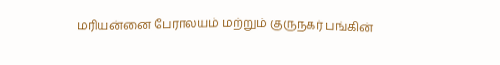மரியன்னை பேராலயம் மற்றும் குருநகர் பங்கின்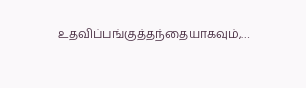உதவிப்பங்குத்தந்தையாகவும்,…